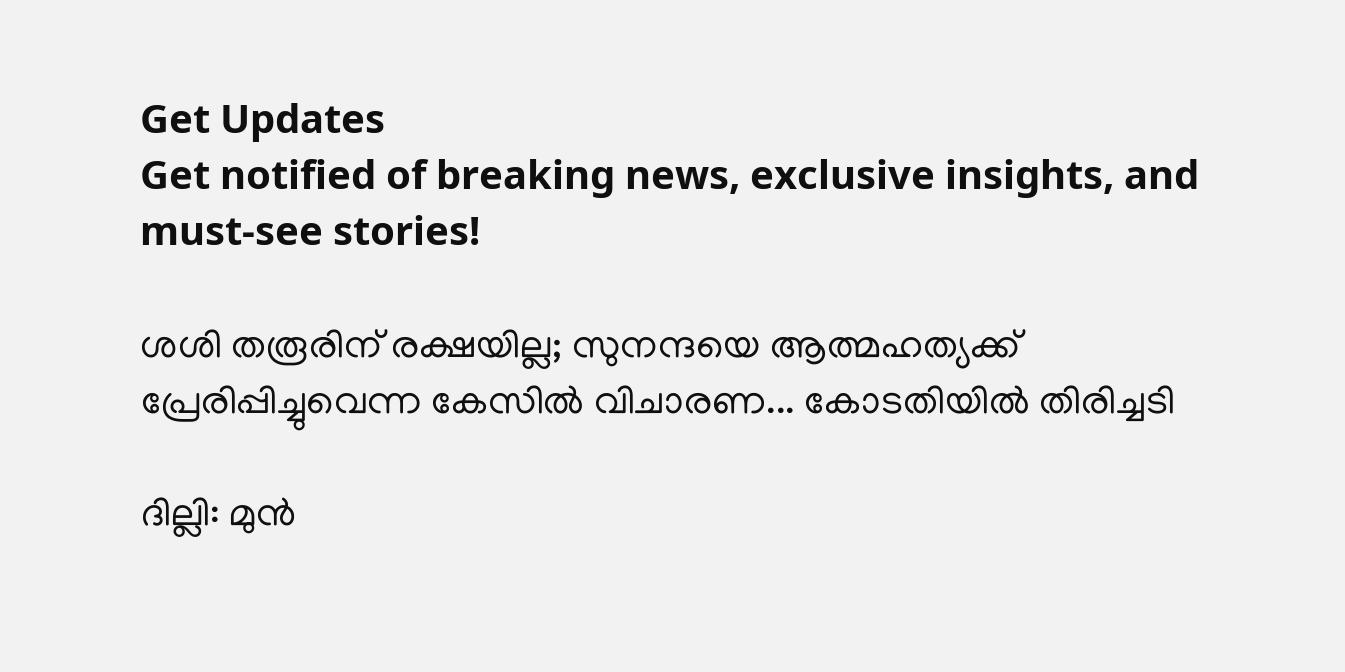Get Updates
Get notified of breaking news, exclusive insights, and must-see stories!

ശശി തരൂരിന് രക്ഷയില്ല; സുനന്ദയെ ആത്മഹത്യക്ക് പ്രേരിപ്പിച്ചുവെന്ന കേസിൽ വിചാരണ... കോടതിയിൽ തിരിച്ചടി

ദില്ലി: മുന്‍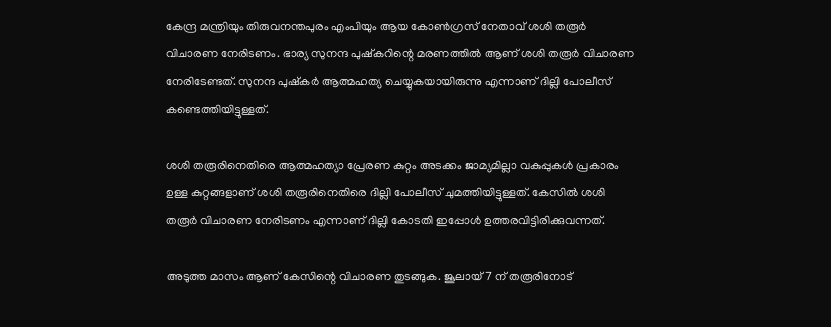കേന്ദ്ര മന്ത്രിയും തിരുവനന്തപുരം എംപിയും ആയ കോണ്‍ഗ്രസ് നേതാവ് ശശി തരൂര്‍ വിചാരണ നേരിടണം. ഭാര്യ സുനന്ദ പുഷ്‌കറിന്റെ മരണത്തില്‍ ആണ് ശശി തരൂര്‍ വിചാരണ നേരിടേണ്ടത്. സുനന്ദ പുഷ്‌കര്‍ ആത്മഹത്യ ചെയ്യുകയായിരുന്നു എന്നാണ് ദില്ലി പോലീസ് കണ്ടെത്തിയിട്ടുള്ളത്.

ശശി തരൂരിനെതിരെ ആത്മഹത്യാ പ്രേരണ കുറ്റം അടക്കം ജാമ്യമില്ലാ വകുപ്പുകള്‍ പ്രകാരം ഉള്ള കുറ്റങ്ങളാണ് ശശി തരൂരിനെതിരെ ദില്ലി പോലീസ് ചുമത്തിയിട്ടുള്ളത്. കേസില്‍ ശശി തരൂര്‍ വിചാരണ നേരിടണം എന്നാണ് ദില്ലി കോടതി ഇപ്പോള്‍ ഉത്തരവിട്ടിരിക്കുവന്നത്.

അടുത്ത മാസം ആണ് കേസിന്റെ വിചാരണ തുടങ്ങുക. ജൂലായ് 7 ന് തരൂരിനോട്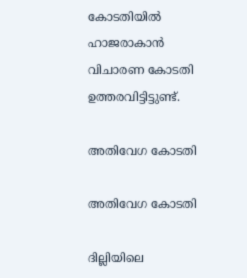കോടതിയില്‍ ഹാജരാകാന്‍ വിചാരണ കോടതി ഉത്തരവിട്ടിട്ടുണ്ട്.

അതിവേഗ കോടതി

അതിവേഗ കോടതി

ദില്ലിയിലെ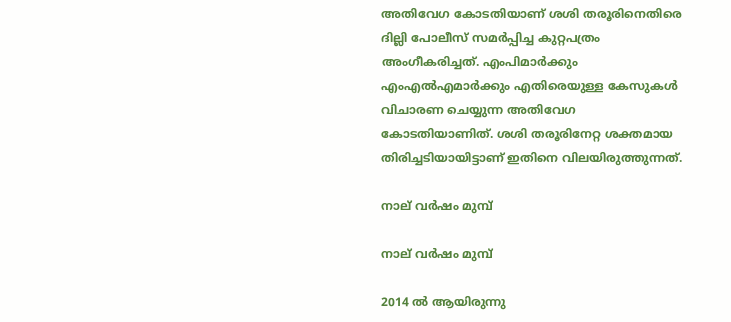അതിവേഗ കോടതിയാണ് ശശി തരൂരിനെതിരെ ദില്ലി പോലീസ് സമര്‍പ്പിച്ച കുറ്റപത്രം അംഗീകരിച്ചത്. എംപിമാര്‍ക്കും എംഎല്‍എമാര്‍ക്കും എതിരെയുള്ള കേസുകള്‍ വിചാരണ ചെയ്യുന്ന അതിവേഗ കോടതിയാണിത്. ശശി തരൂരിനേറ്റ ശക്തമായ തിരിച്ചടിയായിട്ടാണ് ഇതിനെ വിലയിരുത്തുന്നത്.

നാല് വര്‍ഷം മുമ്പ്

നാല് വര്‍ഷം മുമ്പ്

2014 ല്‍ ആയിരുന്നു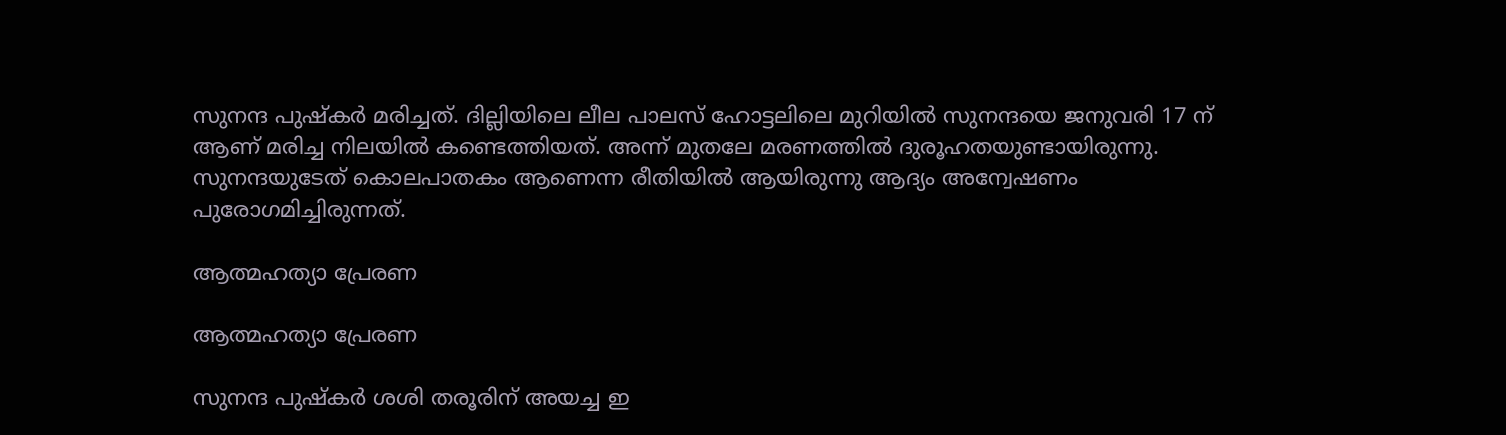സുനന്ദ പുഷ്‌കര്‍ മരിച്ചത്. ദില്ലിയിലെ ലീല പാലസ് ഹോട്ടലിലെ മുറിയില്‍ സുനന്ദയെ ജനുവരി 17 ന് ആണ് മരിച്ച നിലയില്‍ കണ്ടെത്തിയത്. അന്ന് മുതലേ മരണത്തില്‍ ദുരൂഹതയുണ്ടായിരുന്നു. സുനന്ദയുടേത് കൊലപാതകം ആണെന്ന രീതിയില്‍ ആയിരുന്നു ആദ്യം അന്വേഷണം പുരോഗമിച്ചിരുന്നത്.

ആത്മഹത്യാ പ്രേരണ

ആത്മഹത്യാ പ്രേരണ

സുനന്ദ പുഷ്‌കര്‍ ശശി തരൂരിന് അയച്ച ഇ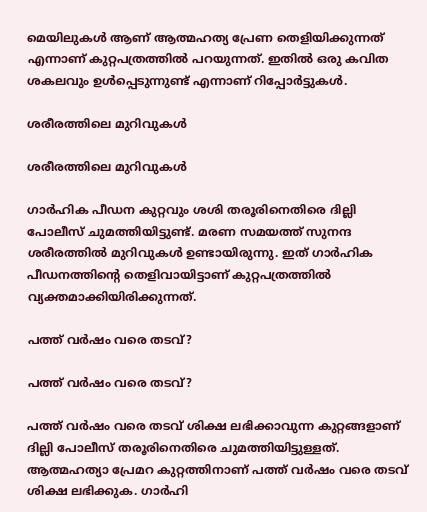മെയിലുകള്‍ ആണ് ആത്മഹത്യ പ്രേണ തെളിയിക്കുന്നത് എന്നാണ് കുറ്റപത്രത്തില്‍ പറയുന്നത്. ഇതില്‍ ഒരു കവിത ശകലവും ഉള്‍പ്പെടുന്നുണ്ട് എന്നാണ് റിപ്പോര്‍ട്ടുകള്‍.

ശരീരത്തിലെ മുറിവുകള്‍

ശരീരത്തിലെ മുറിവുകള്‍

ഗാര്‍ഹിക പീഡന കുറ്റവും ശശി തരൂരിനെതിരെ ദില്ലി പോലീസ് ചുമത്തിയിട്ടുണ്ട്. മരണ സമയത്ത് സുനന്ദ ശരീരത്തില്‍ മുറിവുകള്‍ ഉണ്ടായിരുന്നു. ഇത് ഗാര്‍ഹിക പീഡനത്തിന്റെ തെളിവായിട്ടാണ് കുറ്റപത്രത്തില്‍ വ്യക്തമാക്കിയിരിക്കുന്നത്.

പത്ത് വര്‍ഷം വരെ തടവ്?

പത്ത് വര്‍ഷം വരെ തടവ്?

പത്ത് വര്‍ഷം വരെ തടവ് ശിക്ഷ ലഭിക്കാവുന്ന കുറ്റങ്ങളാണ് ദില്ലി പോലീസ് തരൂരിനെതിരെ ചുമത്തിയിട്ടുള്ളത്. ആത്മഹത്യാ പ്രേമറ കുറ്റത്തിനാണ് പത്ത് വര്‍ഷം വരെ തടവ് ശിക്ഷ ലഭിക്കുക. ഗാര്‍ഹി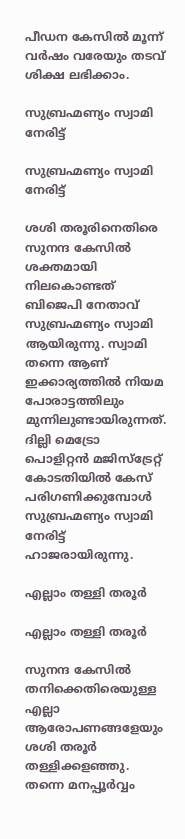പീഡന കേസില്‍ മൂന്ന് വര്‍ഷം വരേയും തടവ് ശിക്ഷ ലഭിക്കാം.

സുബ്രഹ്മണ്യം സ്വാമി നേരിട്ട്

സുബ്രഹ്മണ്യം സ്വാമി നേരിട്ട്

ശശി തരൂരിനെതിരെ സുനന്ദ കേസില്‍ ശക്തമായി നിലകൊണ്ടത് ബിജെപി നേതാവ് സുബ്രഹ്മണ്യം സ്വാമി ആയിരുന്നു. സ്വാമി തന്നെ ആണ് ഇക്കാര്യത്തില്‍ നിയമ പോരാട്ടത്തിലും മുന്നിലുണ്ടായിരുന്നത്. ദില്ലി മെട്രോ പൊളിറ്റന്‍ മജിസ്‌ട്രേറ്റ് കോടതിയില്‍ കേസ് പരിഗണിക്കുമ്പോള്‍ സുബ്രഹ്മണ്യം സ്വാമി നേരിട്ട് ഹാജരായിരുന്നു.

എല്ലാം തള്ളി തരൂര്‍

എല്ലാം തള്ളി തരൂര്‍

സുനന്ദ കേസില്‍ തനിക്കെതിരെയുള്ള എല്ലാ ആരോപണങ്ങളേയും ശശി തരൂര്‍ തള്ളിക്കളഞ്ഞു. തന്നെ മനപ്പൂര്‍വ്വം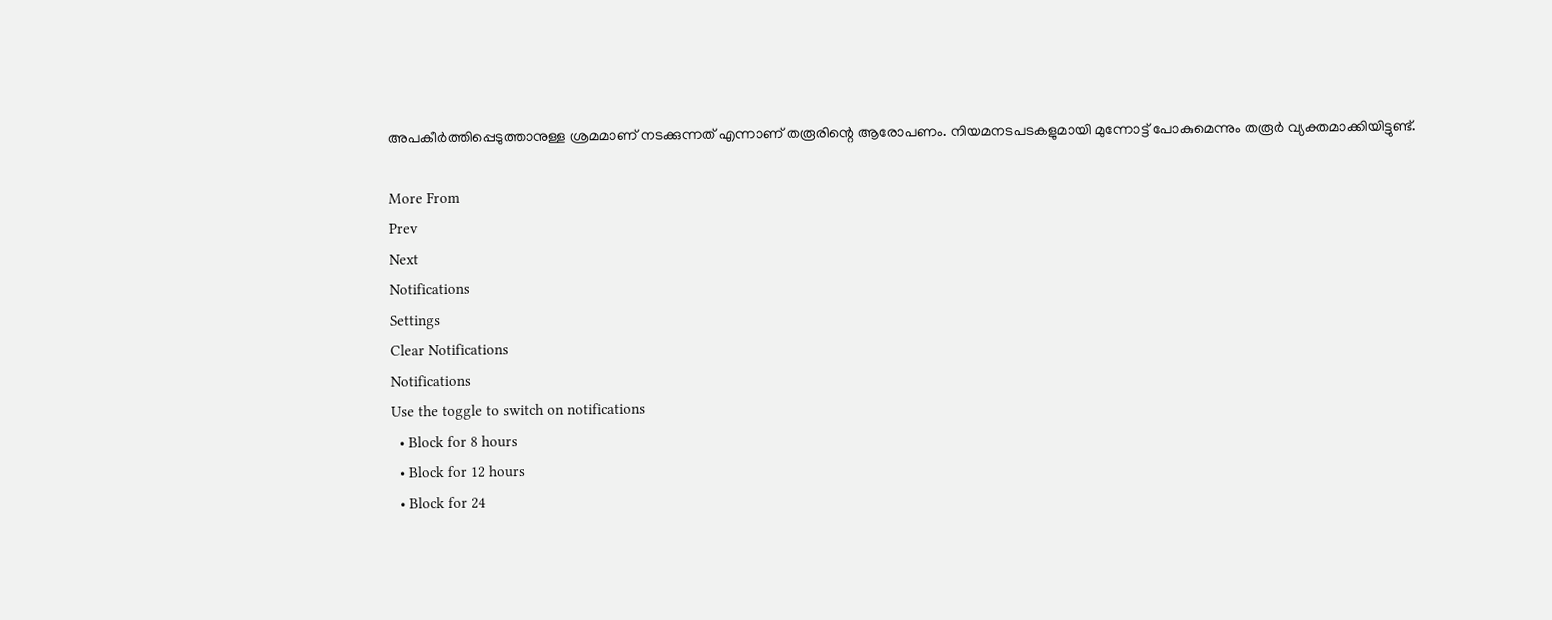അപകീര്‍ത്തിപ്പെടുത്താനുള്ള ശ്രമമാണ് നടക്കുന്നത് എന്നാണ് തരൂരിന്റെ ആരോപണം. നിയമനടപടകളുമായി മുന്നോട്ട് പോകുമെന്നും തരൂര്‍ വ്യക്തമാക്കിയിട്ടുണ്ട്.

More From
Prev
Next
Notifications
Settings
Clear Notifications
Notifications
Use the toggle to switch on notifications
  • Block for 8 hours
  • Block for 12 hours
  • Block for 24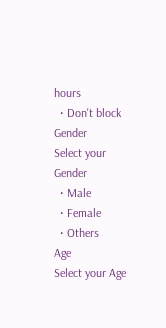hours
  • Don't block
Gender
Select your Gender
  • Male
  • Female
  • Others
Age
Select your Age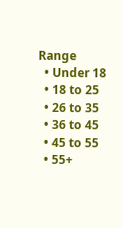Range
  • Under 18
  • 18 to 25
  • 26 to 35
  • 36 to 45
  • 45 to 55
  • 55+